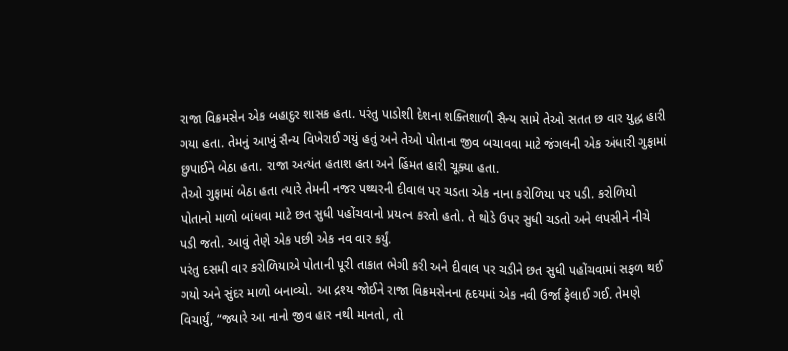રાજા વિક્રમસેન એક બહાદુર શાસક હતા. પરંતુ પાડોશી દેશના શક્તિશાળી સૈન્ય સામે તેઓ સતત છ વાર યુદ્ધ હારી ગયા હતા. તેમનું આખું સૈન્ય વિખેરાઈ ગયું હતું અને તેઓ પોતાના જીવ બચાવવા માટે જંગલની એક અંધારી ગુફામાં છુપાઈને બેઠા હતા. રાજા અત્યંત હતાશ હતા અને હિંમત હારી ચૂક્યા હતા.
તેઓ ગુફામાં બેઠા હતા ત્યારે તેમની નજર પથ્થરની દીવાલ પર ચડતા એક નાના કરોળિયા પર પડી. કરોળિયો પોતાનો માળો બાંધવા માટે છત સુધી પહોંચવાનો પ્રયત્ન કરતો હતો. તે થોડે ઉપર સુધી ચડતો અને લપસીને નીચે પડી જતો. આવું તેણે એક પછી એક નવ વાર કર્યું.
પરંતુ દસમી વાર કરોળિયાએ પોતાની પૂરી તાકાત ભેગી કરી અને દીવાલ પર ચડીને છત સુધી પહોંચવામાં સફળ થઈ ગયો અને સુંદર માળો બનાવ્યો. આ દ્રશ્ય જોઈને રાજા વિક્રમસેનના હૃદયમાં એક નવી ઉર્જા ફેલાઈ ગઈ. તેમણે વિચાર્યું, “જ્યારે આ નાનો જીવ હાર નથી માનતો, તો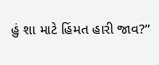હું શા માટે હિંમત હારી જાવ?”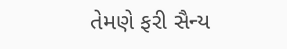તેમણે ફરી સૈન્ય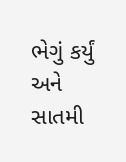ભેગું કર્યું અને સાતમી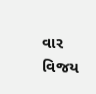વાર વિજય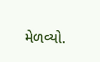મેળવ્યો.